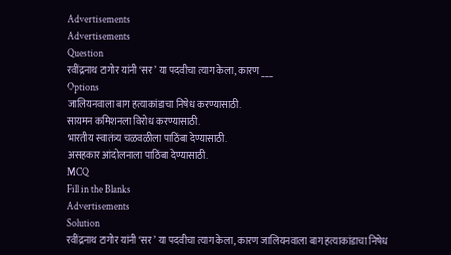Advertisements
Advertisements
Question
रवींद्रनाथ टागोर यांनी ‘सर’ या पदवीचा त्याग केला, कारण ___
Options
जालियनवाला बाग हत्याकांडाचा निषेध करण्यासाठी.
सायमन कमिशनला विरोध करण्यासाठी.
भारतीय स्वातंत्र्य चळवळीला पाठिंबा देण्यासाठी.
असहकार आंदोलनाला पाठिंबा देण्यासाठी.
MCQ
Fill in the Blanks
Advertisements
Solution
रवींद्रनाथ टागोर यांनी ‘सर’ या पदवीचा त्याग केला, कारण जालियनवाला बाग हत्याकांडाचा निषेध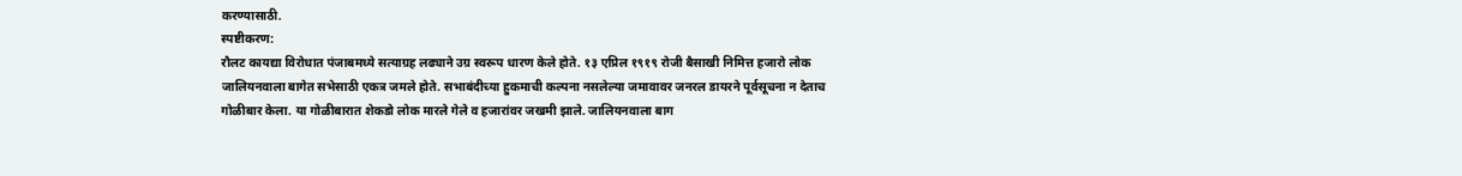करण्यासाठी.
स्पष्टीकरण:
रौलट कायद्या विरोधात पंजाबमध्ये सत्याग्रह लढ्याने उग्र स्वरूप धारण केले होते. १३ एप्रिल १९१९ रोजी बैसाखी निमित्त हजारो लोक जालियनवाला बागेत सभेसाठी एकत्र जमले होते. सभाबंदीच्या हुकमाची कल्पना नसलेल्या जमावावर जनरल डायरने पूर्वसूचना न देताच गोळीबार केला. या गोळीबारात शेकडो लोक मारले गेले व हजारांवर जखमी झाले. जालियनवाला बाग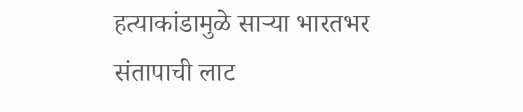हत्याकांडामुळे साऱ्या भारतभर संतापाची लाट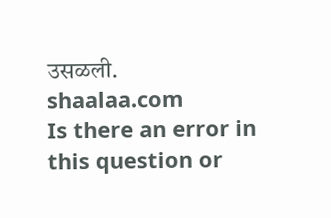उसळली.
shaalaa.com
Is there an error in this question or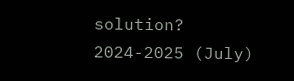solution?
2024-2025 (July)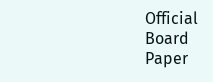Official Board Paper